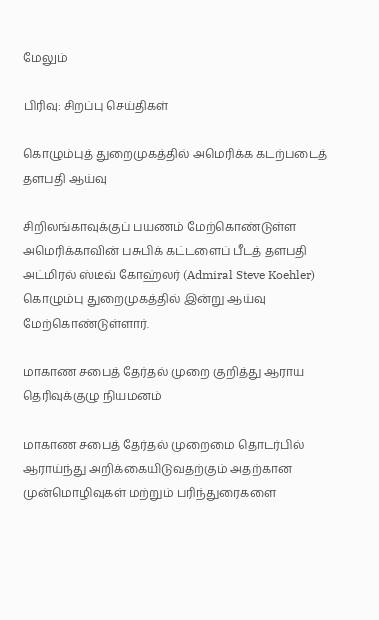மேலும்

பிரிவு: சிறப்பு செய்திகள்

கொழும்புத் துறைமுகத்தில் அமெரிக்க கடற்படைத் தளபதி ஆய்வு

சிறிலங்காவுக்குப் பயணம் மேற்கொண்டுள்ள அமெரிக்காவின் பசுபிக் கட்டளைப் பீடத் தளபதி அட்மிரல் ஸ்டீவ் கோஹ்லர் (Admiral Steve Koehler) கொழும்பு துறைமுகத்தில் இன்று ஆய்வு மேற்கொண்டுள்ளார்.

மாகாண சபைத் தேர்தல் முறை குறித்து ஆராய தெரிவுக்குழு நியமனம்

மாகாண சபைத் தேர்தல் முறைமை தொடர்பில் ஆராய்ந்து அறிக்கையிடுவதற்கும் அதற்கான முன்மொழிவுகள் மற்றும் பரிந்துரைகளை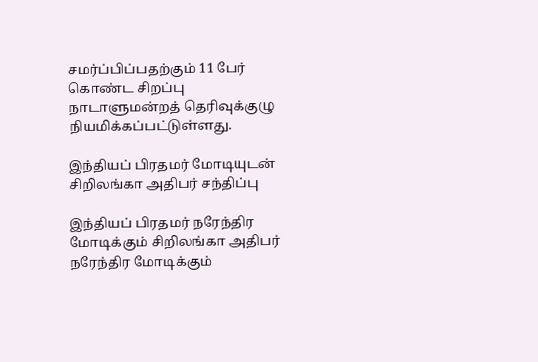சமர்ப்பிப்பதற்கும் 11 பேர் கொண்ட சிறப்பு நாடாளுமன்றத் தெரிவுக்குழு நியமிக்கப்பட்டுள்ளது.

இந்தியப் பிரதமர் மோடியுடன் சிறிலங்கா அதிபர் சந்திப்பு

இந்தியப் பிரதமர் நரேந்திர மோடிக்கும் சிறிலங்கா அதிபர் நரேந்திர மோடிக்கும்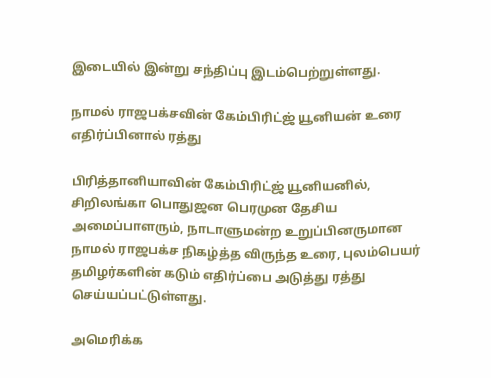இடையில் இன்று சந்திப்பு இடம்பெற்றுள்ளது.

நாமல் ராஜபக்சவின் கேம்பிரிட்ஜ் யூனியன் உரை எதிர்ப்பினால் ரத்து

பிரித்தானியாவின் கேம்பிரிட்ஜ் யூனியனில், சிறிலங்கா பொதுஜன பெரமுன தேசிய அமைப்பாளரும், நாடாளுமன்ற உறுப்பினருமான நாமல் ராஜபக்ச நிகழ்த்த விருந்த உரை, புலம்பெயர் தமிழர்களின் கடும் எதிர்ப்பை அடுத்து ரத்து செய்யப்பட்டுள்ளது.

அமெரிக்க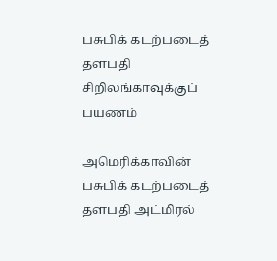பசுபிக் கடற்படைத் தளபதி சிறிலங்காவுக்குப் பயணம்

அமெரிக்காவின் பசுபிக் கடற்படைத் தளபதி அட்மிரல்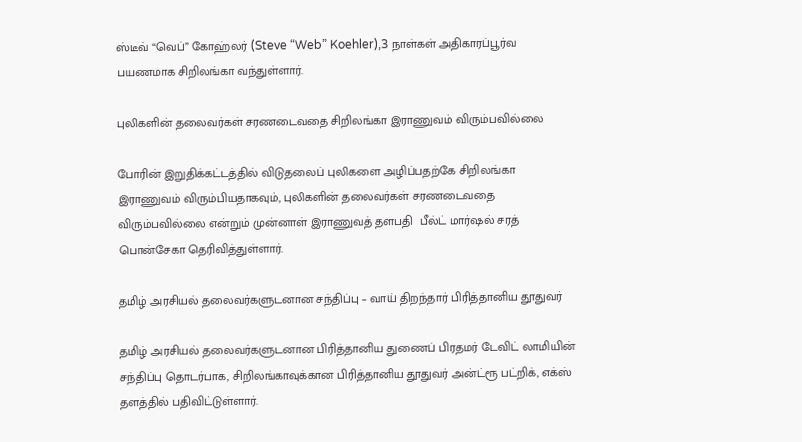ஸ்டீவ் “வெப்” கோஹ்லர் (Steve “Web” Koehler),3 நாள்கள் அதிகாரப்பூர்வ பயணமாக சிறிலங்கா வந்துள்ளார்.

புலிகளின் தலைவர்கள் சரணடைவதை சிறிலங்கா இராணுவம் விரும்பவில்லை

போரின் இறுதிக்கட்டத்தில் விடுதலைப் புலிகளை அழிப்பதற்கே சிறிலங்கா இராணுவம் விரும்பியதாகவும், புலிகளின் தலைவர்கள் சரணடைவதை விரும்பவில்லை என்றும் முன்னாள் இராணுவத் தளபதி  பீல்ட் மார்ஷல் சரத் பொன்சேகா தெரிவித்துள்ளார்.

தமிழ் அரசியல் தலைவர்களுடனான சந்திப்பு – வாய் திறந்தார் பிரித்தானிய தூதுவர்

தமிழ் அரசியல் தலைவர்களுடனான பிரித்தானிய துணைப் பிரதமர் டேவிட் லாமியின் சந்திப்பு தொடர்பாக, சிறிலங்காவுக்கான பிரித்தானிய தூதுவர் அன்ட்ரூ பட்றிக், எக்ஸ் தளத்தில் பதிவிட்டுள்ளார்.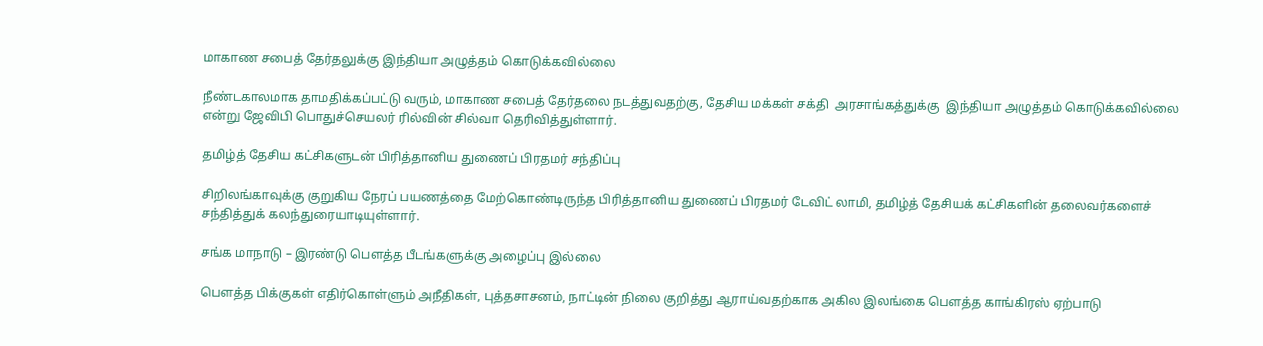மாகாண சபைத் தேர்தலுக்கு இந்தியா அழுத்தம் கொடுக்கவில்லை

நீண்டகாலமாக தாமதிக்கப்பட்டு வரும், மாகாண சபைத் தேர்தலை நடத்துவதற்கு, தேசிய மக்கள் சக்தி  அரசாங்கத்துக்கு  இந்தியா அழுத்தம் கொடுக்கவில்லை என்று ஜேவிபி பொதுச்செயலர் ரில்வின் சில்வா தெரிவித்துள்ளார்.

தமிழ்த் தேசிய கட்சிகளுடன் பிரித்தானிய துணைப் பிரதமர் சந்திப்பு

சிறிலங்காவுக்கு குறுகிய நேரப் பயணத்தை மேற்கொண்டிருந்த பிரித்தானிய துணைப் பிரதமர் டேவிட் லாமி, தமிழ்த் தேசியக் கட்சிகளின் தலைவர்களைச் சந்தித்துக் கலந்துரையாடியுள்ளார்.

சங்க மாநாடு – இரண்டு பௌத்த பீடங்களுக்கு அழைப்பு இல்லை

பௌத்த பிக்குகள் எதிர்கொள்ளும் அநீதிகள், புத்தசாசனம், நாட்டின் நிலை குறித்து ஆராய்வதற்காக அகில இலங்கை பௌத்த காங்கிரஸ் ஏற்பாடு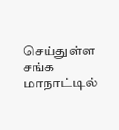செய்துள்ள சங்க மாநாட்டில்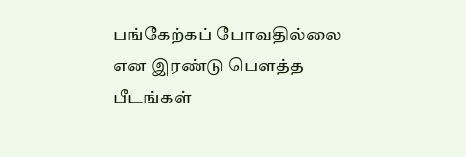பங்கேற்கப் போவதில்லை என இரண்டு பௌத்த பீடங்கள்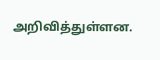அறிவித்துள்ளன.